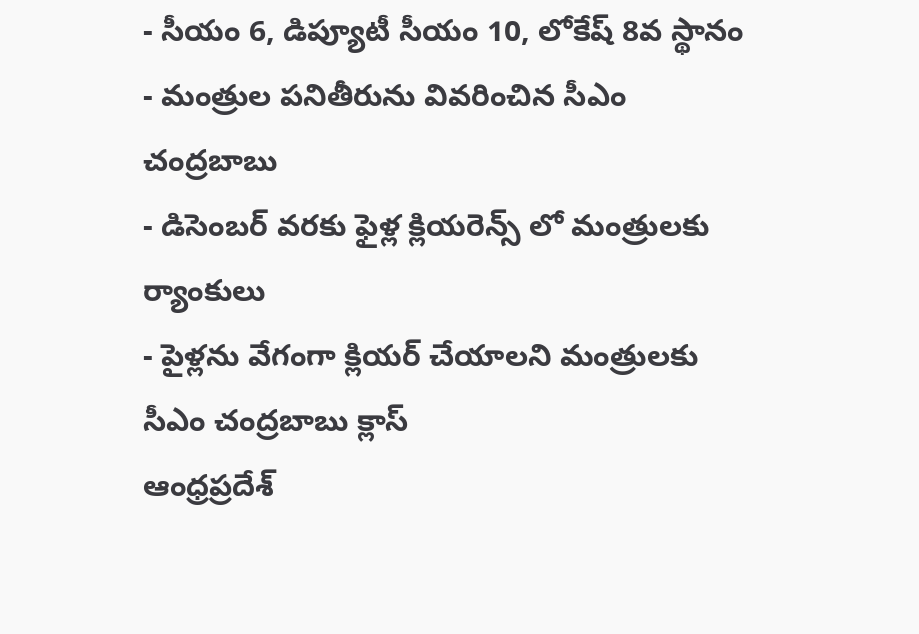- సీయం 6, డిప్యూటీ సీయం 10, లోకేష్ 8వ స్థానం
- మంత్రుల పనితీరును వివరించిన సీఎం చంద్రబాబు
- డిసెంబర్ వరకు ఫైళ్ల క్లియరెన్స్ లో మంత్రులకు ర్యాంకులు
- పైళ్లను వేగంగా క్లియర్ చేయాలని మంత్రులకు సీఎం చంద్రబాబు క్లాస్
ఆంధ్రప్రదేశ్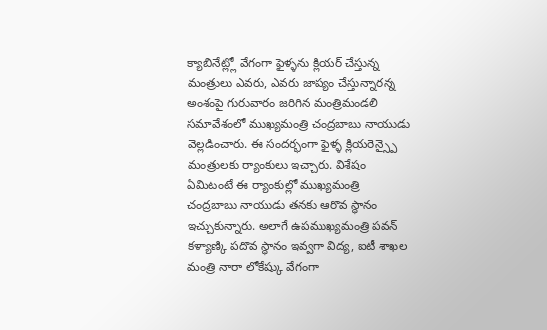క్యాబినేట్ల్లో వేగంగా ఫైళ్ళను క్లియర్ చేస్తున్న మంత్రులు ఎవరు, ఎవరు జాప్యం చేస్తున్నారన్న అంశంపై గురువారం జరిగిన మంత్రిమండలి సమావేశంలో ముఖ్యమంత్రి చంద్రబాబు నాయుడు వెల్లడించారు. ఈ సందర్భంగా ఫైళ్ళ క్లియరెన్స్పై మంత్రులకు ర్యాంకులు ఇచ్చారు. విశేషం ఏమిటంటే ఈ ర్యాంకుల్లో ముఖ్యమంత్రి చంద్రబాబు నాయుడు తనకు ఆరొవ స్ధానం ఇచ్చుకున్నారు. అలాగే ఉపముఖ్యమంత్రి పవన్ కళ్యాణ్కి పదొవ స్ధానం ఇవ్వగా విద్య, ఐటీ శాఖల మంత్రి నారా లోకేష్కు వేగంగా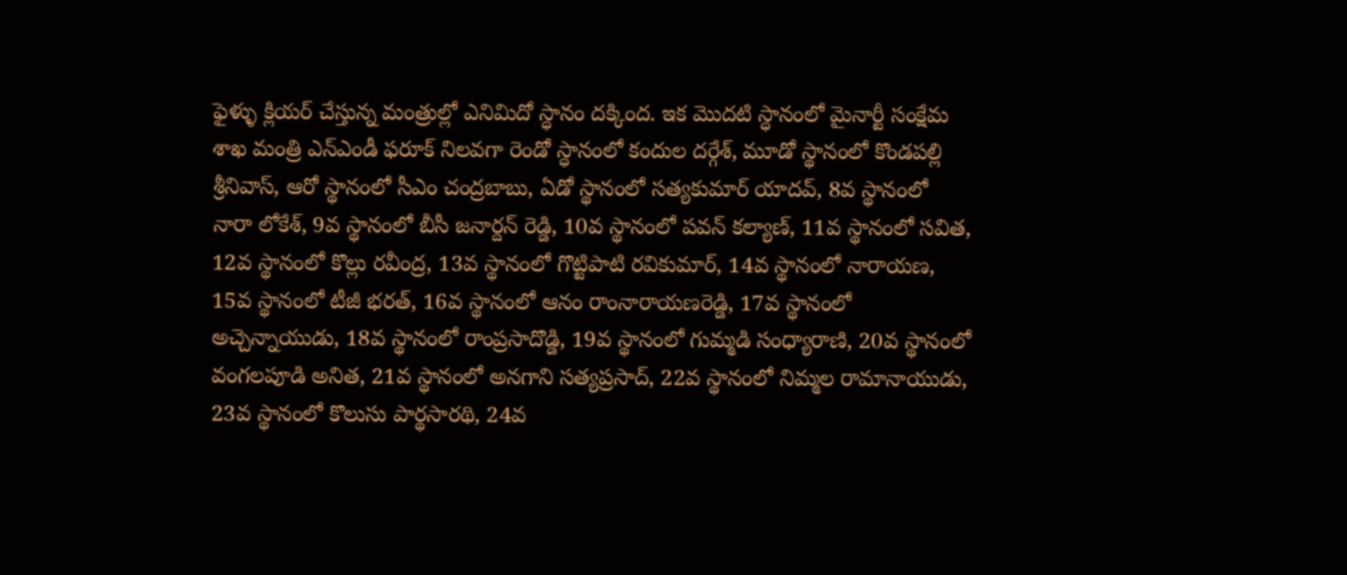ఫైళ్ళు క్లియర్ చేస్తున్న మంత్రుల్లో ఎనిమిదో స్ధానం దక్కింద. ఇక మొదటి స్ధానంలో మైనార్టీ సంక్షేమ శాఖ మంత్రి ఎన్ఎండీ ఫరూక్ నిలవగా రెండో స్ధానంలో కందుల దర్గేశ్, మూడో స్థానంలో కొండపల్లి శ్రీనివాస్, ఆరో స్థానంలో సీఎం చంద్రబాబు, ఏడో స్థానంలో సత్యకుమార్ యాదవ్, 8వ స్థానంలో నారా లోకేశ్, 9వ స్థానంలో బీసీ జనార్దన్ రెడ్డి, 10వ స్థానంలో పవన్ కల్యాణ్, 11వ స్థానంలో సవిత, 12వ స్థానంలో కొల్లు రవీంద్ర, 13వ స్థానంలో గొట్టిపాటి రవికుమార్, 14వ స్థానంలో నారాయణ, 15వ స్థానంలో టీజీ భరత్, 16వ స్థానంలో ఆనం రాంనారాయణరెడ్డి, 17వ స్థానంలో అచ్చెన్నాయుడు, 18వ స్థానంలో రాంప్రసాదొడ్డి, 19వ స్థానంలో గుమ్మడి సంధ్యారాణి, 20వ స్థానంలో వంగలపూడి అనిత, 21వ స్థానంలో అనగాని సత్యప్రసాద్, 22వ స్థానంలో నిమ్మల రామానాయుడు, 23వ స్థానంలో కొలుసు పార్థసారథి, 24వ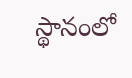స్థానంలో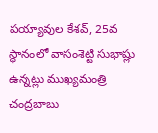పయ్యావుల కేశవ్, 25వ స్థానంలో వాసంశెట్టి సుభాష్లు ఉన్నట్లు ముఖ్యమంత్రి చంద్రబాబు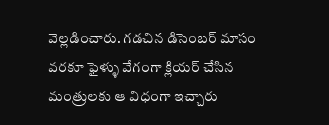వెల్లడించారు. గడచిన డిసెంబర్ మాసం వరకూ ఫైళ్ళు వేగంగా క్లియర్ చేసిన మంత్రులకు ఆ విధంగా ఇచ్చారు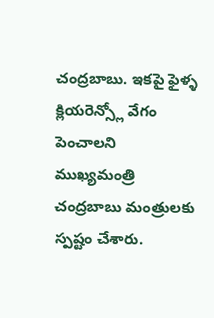చంద్రబాబు. ఇకపై ఫైళ్ళ క్లియరెన్స్లో వేగం పెంచాలని ముఖ్యమంత్రి చంద్రబాబు మంత్రులకు స్పష్టం చేశారు.